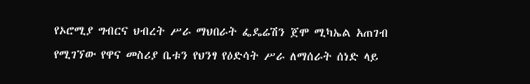የኦሮሚያ ግብርና ህብረት ሥራ ማህበራት ፌዴሬሽን ጀሞ ሚካኤል አጠገብ የሚገኘው የዋና መስሪያ ቤቱን የህንፃ የዕድሳት ሥራ ለማሰራት ሰነድ ላይ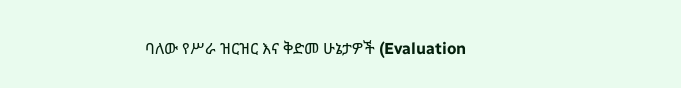ባለው የሥራ ዝርዝር እና ቅድመ ሁኔታዎች (Evaluation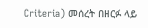Criteria) መሰረት በዘርፉ ላይ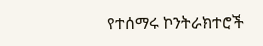የተሰማሩ ኮንትራክተሮች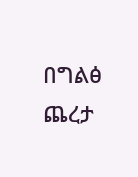በግልፅ ጨረታ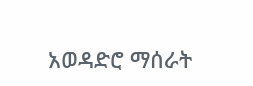አወዳድሮ ማሰራት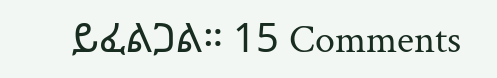ይፈልጋል። 15 Comments